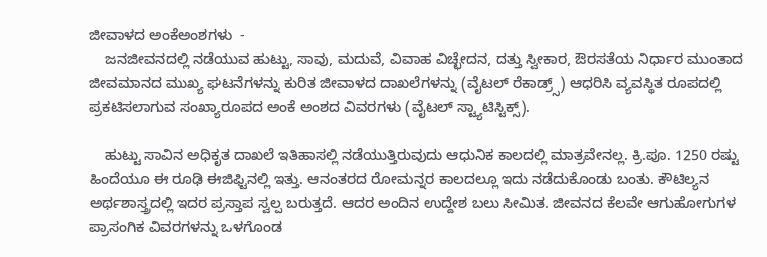ಜೀವಾಳದ ಅಂಕೆಅಂಶಗಳು  -
    ಜನಜೀವನದಲ್ಲಿ ನಡೆಯುವ ಹುಟ್ಟು, ಸಾವು, ಮದುವೆ, ವಿವಾಹ ವಿಚ್ಛೇದನ, ದತ್ತು ಸ್ವೀಕಾರ, ಔರಸತೆಯ ನಿರ್ಧಾರ ಮುಂತಾದ ಜೀವಮಾನದ ಮುಖ್ಯ ಘಟನೆಗಳನ್ನು ಕುರಿತ ಜೀವಾಳದ ದಾಖಲೆಗಳನ್ನು (ವೈಟಲ್ ರೆಕಾಡ್ರ್ಸ್) ಆಧರಿಸಿ ವ್ಯವಸ್ಥಿತ ರೂಪದಲ್ಲಿ ಪ್ರಕಟಿಸಲಾಗುವ ಸಂಖ್ಯಾರೂಪದ ಅಂಕೆ ಅಂಶದ ವಿವರಗಳು (ವೈಟಲ್ ಸ್ಟ್ಯಾಟಿಸ್ಟಿಕ್ಸ್).

    ಹುಟ್ಟು ಸಾವಿನ ಅಧಿಕೃತ ದಾಖಲೆ ಇತಿಹಾಸಲ್ಲಿ ನಡೆಯುತ್ತಿರುವುದು ಆಧುನಿಕ ಕಾಲದಲ್ಲಿ ಮಾತ್ರವೇನಲ್ಲ. ಕ್ರಿ.ಪೂ. 1250 ರಷ್ಟು ಹಿಂದೆಯೂ ಈ ರೂಢಿ ಈಜಿಫ್ಟಿನಲ್ಲಿ ಇತ್ತು. ಆನಂತರದ ರೋಮನ್ನರ ಕಾಲದಲ್ಲೂ ಇದು ನಡೆದುಕೊಂಡು ಬಂತು. ಕೌಟಿಲ್ಯನ ಅರ್ಥಶಾಸ್ತ್ರದಲ್ಲಿ ಇದರ ಪ್ರಸ್ತಾಪ ಸ್ವಲ್ಪ ಬರುತ್ತದೆ. ಆದರ ಅಂದಿನ ಉದ್ದೇಶ ಬಲು ಸೀಮಿತ. ಜೀವನದ ಕೆಲವೇ ಆಗುಹೋಗುಗಳ ಪ್ರಾಸಂಗಿಕ ವಿವರಗಳನ್ನು ಒಳಗೊಂಡ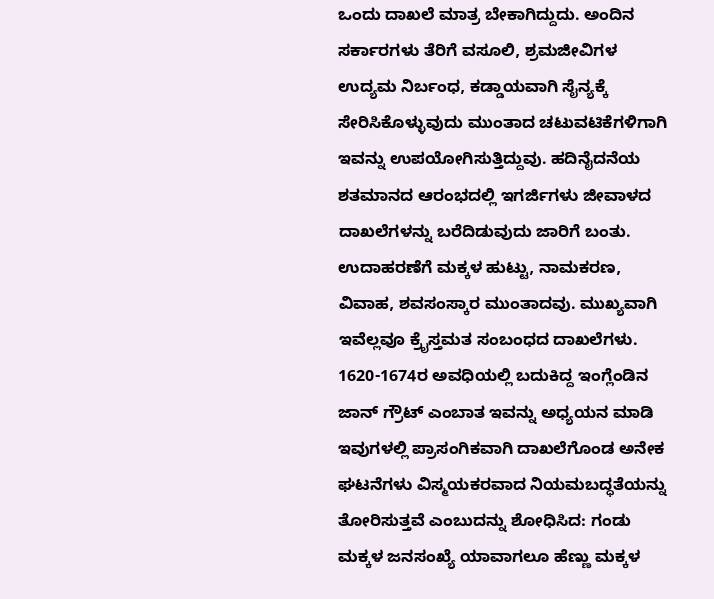ಒಂದು ದಾಖಲೆ ಮಾತ್ರ ಬೇಕಾಗಿದ್ದುದು. ಅಂದಿನ ಸರ್ಕಾರಗಳು ತೆರಿಗೆ ವಸೂಲಿ, ಶ್ರಮಜೀವಿಗಳ ಉದ್ಯಮ ನಿರ್ಬಂಧ, ಕಡ್ಡಾಯವಾಗಿ ಸೈನ್ಯಕ್ಕೆ ಸೇರಿಸಿಕೊಳ್ಳುವುದು ಮುಂತಾದ ಚಟುವಟಿಕೆಗಳಿಗಾಗಿ ಇವನ್ನು ಉಪಯೋಗಿಸುತ್ತಿದ್ದುವು. ಹದಿನೈದನೆಯ ಶತಮಾನದ ಆರಂಭದಲ್ಲಿ ಇಗರ್ಜಿಗಳು ಜೀವಾಳದ ದಾಖಲೆಗಳನ್ನು ಬರೆದಿಡುವುದು ಜಾರಿಗೆ ಬಂತು. ಉದಾಹರಣೆಗೆ ಮಕ್ಕಳ ಹುಟ್ಟು, ನಾಮಕರಣ, ವಿವಾಹ, ಶವಸಂಸ್ಕಾರ ಮುಂತಾದವು. ಮುಖ್ಯವಾಗಿ ಇವೆಲ್ಲವೂ ಕ್ರೈಸ್ತಮತ ಸಂಬಂಧದ ದಾಖಲೆಗಳು. 1620-1674ರ ಅವಧಿಯಲ್ಲಿ ಬದುಕಿದ್ದ ಇಂಗ್ಲೆಂಡಿನ ಜಾನ್ ಗ್ರೌಟ್ ಎಂಬಾತ ಇವನ್ನು ಅಧ್ಯಯನ ಮಾಡಿ ಇವುಗಳಲ್ಲಿ ಪ್ರಾಸಂಗಿಕವಾಗಿ ದಾಖಲೆಗೊಂಡ ಅನೇಕ ಘಟನೆಗಳು ವಿಸ್ಮಯಕರವಾದ ನಿಯಮಬದ್ಧತೆಯನ್ನು ತೋರಿಸುತ್ತವೆ ಎಂಬುದನ್ನು ಶೋಧಿಸಿದ: ಗಂಡು ಮಕ್ಕಳ ಜನಸಂಖ್ಯೆ ಯಾವಾಗಲೂ ಹೆಣ್ಣು ಮಕ್ಕಳ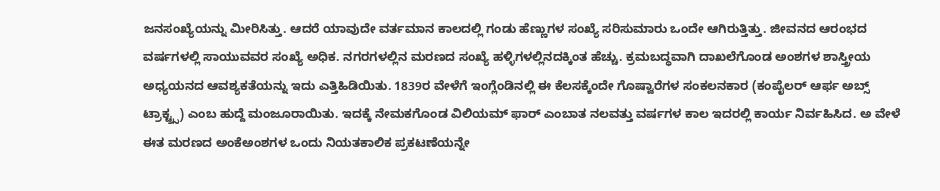ಜನಸಂಖ್ಯೆಯನ್ನು ಮೀರಿಸಿತ್ತು. ಆದರೆ ಯಾವುದೇ ವರ್ತಮಾನ ಕಾಲದಲ್ಲಿ ಗಂಡು ಹೆಣ್ಣುಗಳ ಸಂಖ್ಯೆ ಸರಿಸುಮಾರು ಒಂದೇ ಆಗಿರುತ್ತಿತ್ತು. ಜೀವನದ ಆರಂಭದ ವರ್ಷಗಳಲ್ಲಿ ಸಾಯುವವರ ಸಂಖ್ಯೆ ಅಧಿಕ. ನಗರಗಳಲ್ಲಿನ ಮರಣದ ಸಂಖ್ಯೆ ಹಳ್ಳಿಗಳಲ್ಲಿನದಕ್ಕಿಂತ ಹೆಚ್ಚು. ಕ್ರಮಬದ್ಧವಾಗಿ ದಾಖಲೆಗೊಂಡ ಅಂಶಗಳ ಶಾಸ್ತ್ರೀಯ ಅಧ್ಯಯನದ ಆವಶ್ಯಕತೆಯನ್ನು ಇದು ಎತ್ತಿಹಿಡಿಯಿತು. 1839ರ ವೇಳೆಗೆ ಇಂಗ್ಲೆಂಡಿನಲ್ಲಿ ಈ ಕೆಲಸಕ್ಕೆಂದೇ ಗೊಷ್ವಾರೆಗಳ ಸಂಕಲನಕಾರ (ಕಂಪೈಲರ್ ಆರ್ಫ ಅಬ್ಸ್ ಟ್ರಾಕ್ಟ್ರ್ಸ) ಎಂಬ ಹುದ್ದೆ ಮಂಜೂರಾಯಿತು. ಇದಕ್ಕೆ ನೇಮಕಗೊಂಡ ವಿಲಿಯಮ್ ಫಾರ್ ಎಂಬಾತ ನಲವತ್ತು ವರ್ಷಗಳ ಕಾಲ ಇದರಲ್ಲಿ ಕಾರ್ಯ ನಿರ್ವಹಿಸಿದ. ಅ ವೇಳೆ ಈತ ಮರಣದ ಅಂಕೆಅಂಶಗಳ ಒಂದು ನಿಯತಕಾಲಿಕ ಪ್ರಕಟಣೆಯನ್ನೇ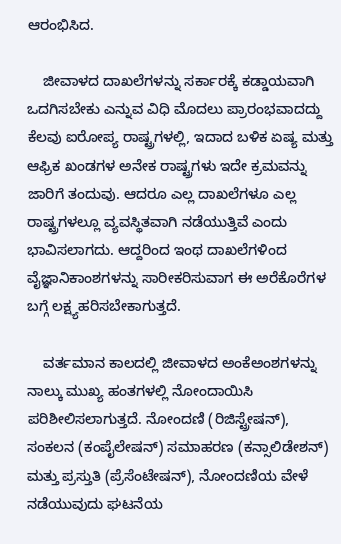ಆರಂಭಿಸಿದ.

    ಜೀವಾಳದ ದಾಖಲೆಗಳನ್ನು ಸರ್ಕಾರಕ್ಕೆ ಕಡ್ಡಾಯವಾಗಿ ಒದಗಿಸಬೇಕು ಎನ್ನುವ ವಿಧಿ ಮೊದಲು ಪ್ರಾರಂಭವಾದದ್ದು ಕೆಲವು ಐರೋಪ್ಯ ರಾಷ್ಟ್ರಗಳಲ್ಲಿ, ಇದಾದ ಬಳಿಕ ಏಷ್ಯ ಮತ್ತು ಆಫ್ರಿಕ ಖಂಡಗಳ ಅನೇಕ ರಾಷ್ಟ್ರಗಳು ಇದೇ ಕ್ರಮವನ್ನು ಜಾರಿಗೆ ತಂದುವು. ಆದರೂ ಎಲ್ಲ ದಾಖಲೆಗಳೂ ಎಲ್ಲ ರಾಷ್ಟ್ರಗಳಲ್ಲೂ ವ್ಯವಸ್ಥಿತವಾಗಿ ನಡೆಯುತ್ತಿವೆ ಎಂದು ಭಾವಿಸಲಾಗದು. ಆದ್ದರಿಂದ ಇಂಥ ದಾಖಲೆಗಳಿಂದ ವೈಜ್ಞಾನಿಕಾಂಶಗಳನ್ನು ಸಾರೀಕರಿಸುವಾಗ ಈ ಅರೆಕೊರೆಗಳ ಬಗ್ಗೆ ಲಕ್ಷ್ಯಹರಿಸಬೇಕಾಗುತ್ತದೆ.

    ವರ್ತಮಾನ ಕಾಲದಲ್ಲಿ ಜೀವಾಳದ ಅಂಕೆಅಂಶಗಳನ್ನು ನಾಲ್ಕು ಮುಖ್ಯ ಹಂತಗಳಲ್ಲಿ ನೋಂದಾಯಿಸಿ ಪರಿಶೀಲಿಸಲಾಗುತ್ತದೆ. ನೋಂದಣಿ (ರಿಜಿಸ್ಟ್ರೇಷನ್), ಸಂಕಲನ (ಕಂಪೈಲೇಷನ್) ಸಮಾಹರಣ (ಕನ್ಸಾಲಿಡೇಶನ್) ಮತ್ತು ಪ್ರಸ್ತುತಿ (ಪ್ರೆಸೆಂಟೇಷನ್), ನೋಂದಣಿಯ ವೇಳೆ ನಡೆಯುವುದು ಘಟನೆಯ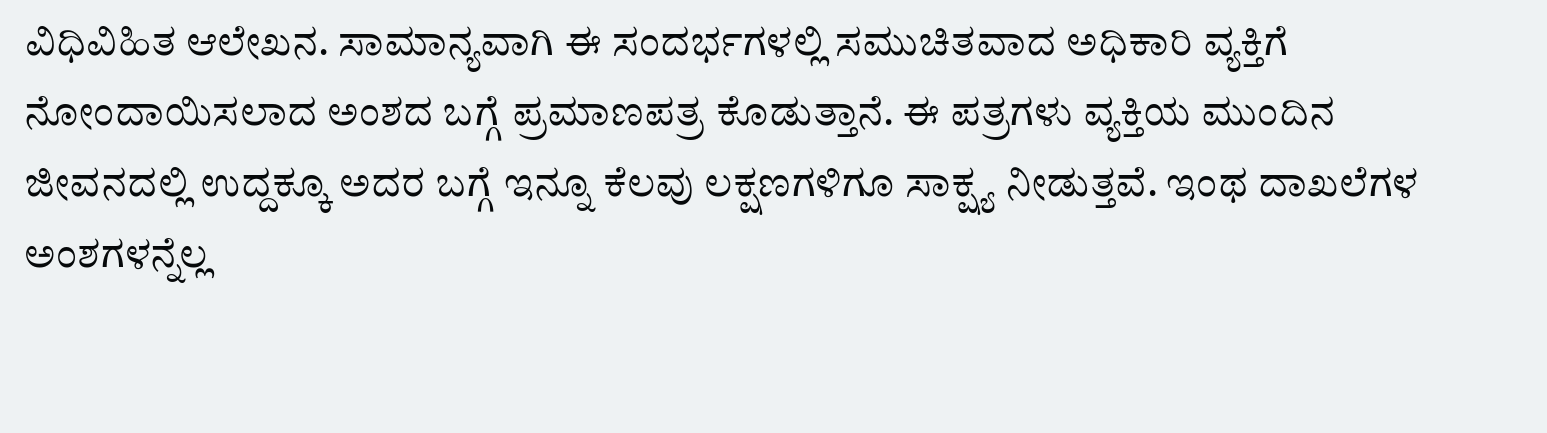ವಿಧಿವಿಹಿತ ಆಲೇಖನ. ಸಾಮಾನ್ಯವಾಗಿ ಈ ಸಂದರ್ಭಗಳಲ್ಲಿ ಸಮುಚಿತವಾದ ಅಧಿಕಾರಿ ವ್ಯಕ್ತಿಗೆ ನೋಂದಾಯಿಸಲಾದ ಅಂಶದ ಬಗ್ಗೆ ಪ್ರಮಾಣಪತ್ರ ಕೊಡುತ್ತಾನೆ. ಈ ಪತ್ರಗಳು ವ್ಯಕ್ತಿಯ ಮುಂದಿನ ಜೀವನದಲ್ಲಿ ಉದ್ದಕ್ಕೂ ಅದರ ಬಗ್ಗೆ ಇನ್ನೂ ಕೆಲವು ಲಕ್ಷಣಗಳಿಗೂ ಸಾಕ್ಷ್ಯ ನೀಡುತ್ತವೆ. ಇಂಥ ದಾಖಲೆಗಳ ಅಂಶಗಳನ್ನೆಲ್ಲ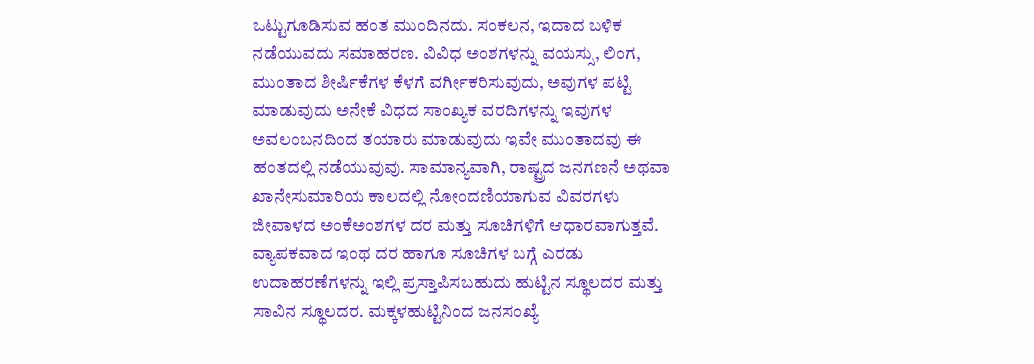ಒಟ್ಟುಗೂಡಿಸುವ ಹಂತ ಮುಂದಿನದು. ಸಂಕಲನ, ಇದಾದ ಬಳಿಕ ನಡೆಯುವದು ಸಮಾಹರಣ. ವಿವಿಧ ಅಂಶಗಳನ್ನು ವಯಸ್ಸು, ಲಿಂಗ, ಮುಂತಾದ ಶೀರ್ಷಿಕೆಗಳ ಕೆಳಗೆ ವರ್ಗೀಕರಿಸುವುದು, ಅವುಗಳ ಪಟ್ಟಿ ಮಾಡುವುದು ಅನೇಕೆ ವಿಧದ ಸಾಂಖ್ಯಕ ವರದಿಗಳನ್ನು ಇವುಗಳ ಅವಲಂಬನದಿಂದ ತಯಾರು ಮಾಡುವುದು ಇವೇ ಮುಂತಾದವು ಈ ಹಂತದಲ್ಲಿ ನಡೆಯುವುವು. ಸಾಮಾನ್ಯವಾಗಿ, ರಾಷ್ಟ್ರದ ಜನಗಣನೆ ಅಥವಾ ಖಾನೇಸುಮಾರಿಯ ಕಾಲದಲ್ಲಿ ನೋಂದಣಿಯಾಗುವ ವಿವರಗಳು ಜೀವಾಳದ ಅಂಕೆಅಂಶಗಳ ದರ ಮತ್ತು ಸೂಚಿಗಳಿಗೆ ಆಧಾರವಾಗುತ್ತವೆ. ವ್ಯಾಪಕವಾದ ಇಂಥ ದರ ಹಾಗೂ ಸೂಚಿಗಳ ಬಗ್ಗೆ ಎರಡು ಉದಾಹರಣೆಗಳನ್ನು ಇಲ್ಲಿ ಪ್ರಸ್ತಾಪಿಸಬಹುದು ಹುಟ್ಟಿನ ಸ್ಥೂಲದರ ಮತ್ತು ಸಾವಿನ ಸ್ಥೂಲದರ. ಮಕ್ಕಳಹುಟ್ಟಿನಿಂದ ಜನಸಂಖ್ಯೆ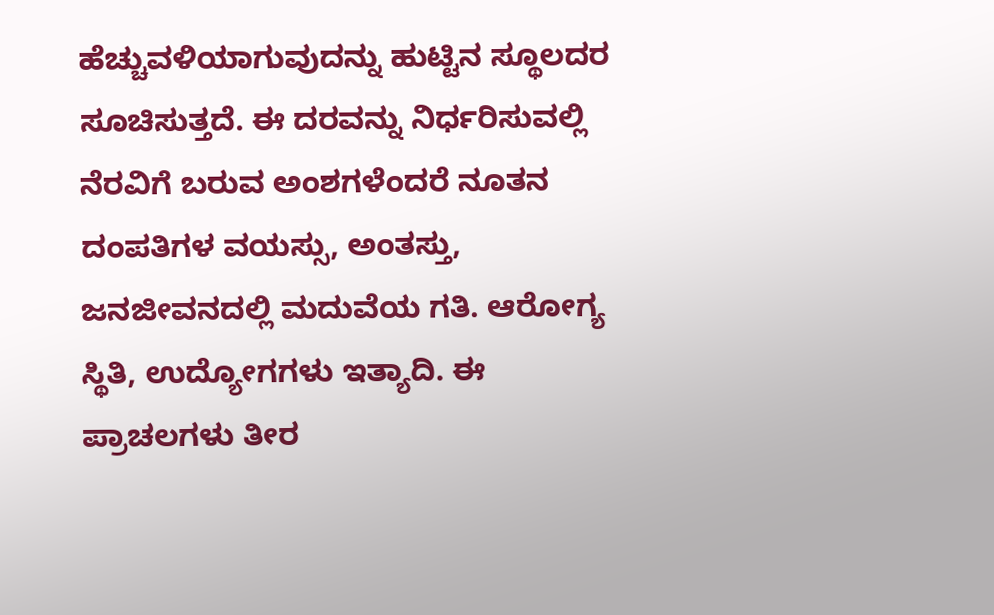ಹೆಚ್ಚುವಳಿಯಾಗುವುದನ್ನು ಹುಟ್ಟಿನ ಸ್ಥೂಲದರ ಸೂಚಿಸುತ್ತದೆ. ಈ ದರವನ್ನು ನಿರ್ಧರಿಸುವಲ್ಲಿ ನೆರವಿಗೆ ಬರುವ ಅಂಶಗಳೆಂದರೆ ನೂತನ ದಂಪತಿಗಳ ವಯಸ್ಸು, ಅಂತಸ್ತು, ಜನಜೀವನದಲ್ಲಿ ಮದುವೆಯ ಗತಿ. ಆರೋಗ್ಯ ಸ್ಥಿತಿ, ಉದ್ಯೋಗಗಳು ಇತ್ಯಾದಿ. ಈ ಪ್ರಾಚಲಗಳು ತೀರ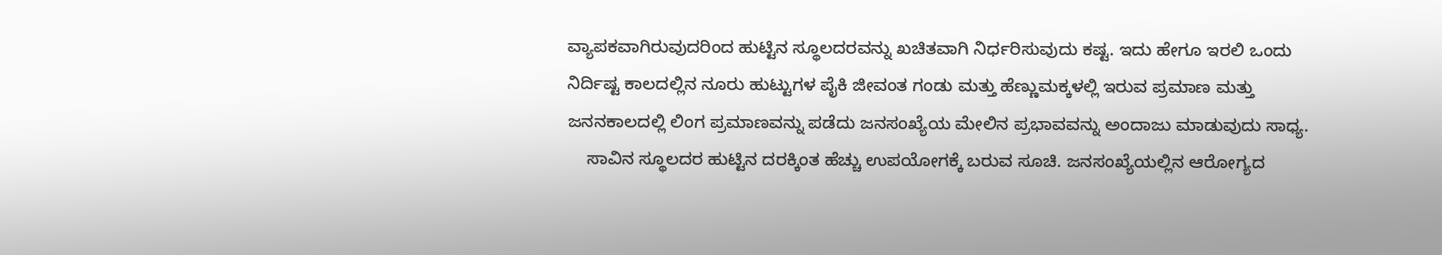ವ್ಯಾಪಕವಾಗಿರುವುದರಿಂದ ಹುಟ್ಟಿನ ಸ್ಥೂಲದರವನ್ನು ಖಚಿತವಾಗಿ ನಿರ್ಧರಿಸುವುದು ಕಷ್ಟ. ಇದು ಹೇಗೂ ಇರಲಿ ಒಂದು ನಿರ್ದಿಷ್ಟ ಕಾಲದಲ್ಲಿನ ನೂರು ಹುಟ್ಟುಗಳ ಪೈಕಿ ಜೀವಂತ ಗಂಡು ಮತ್ತು ಹೆಣ್ಣುಮಕ್ಕಳಲ್ಲಿ ಇರುವ ಪ್ರಮಾಣ ಮತ್ತು ಜನನಕಾಲದಲ್ಲಿ ಲಿಂಗ ಪ್ರಮಾಣವನ್ನು ಪಡೆದು ಜನಸಂಖ್ಯೆಯ ಮೇಲಿನ ಪ್ರಭಾವವನ್ನು ಅಂದಾಜು ಮಾಡುವುದು ಸಾಧ್ಯ.
    ಸಾವಿನ ಸ್ಥೂಲದರ ಹುಟ್ಟಿನ ದರಕ್ಕಿಂತ ಹೆಚ್ಚು ಉಪಯೋಗಕ್ಕೆ ಬರುವ ಸೂಚಿ. ಜನಸಂಖ್ಯೆಯಲ್ಲಿನ ಆರೋಗ್ಯದ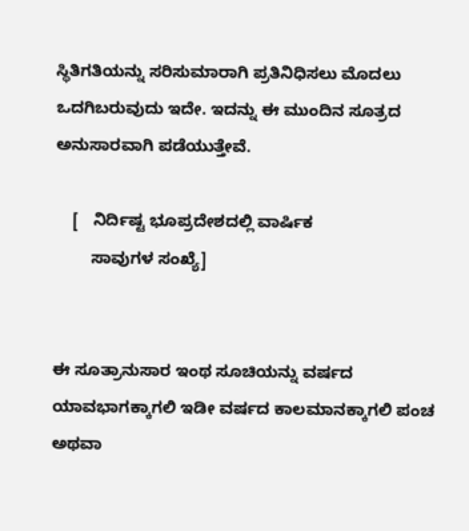ಸ್ಥಿತಿಗತಿಯನ್ನು ಸರಿಸುಮಾರಾಗಿ ಪ್ರತಿನಿಧಿಸಲು ಮೊದಲು ಒದಗಿಬರುವುದು ಇದೇ. ಇದನ್ನು ಈ ಮುಂದಿನ ಸೂತ್ರದ ಅನುಸಾರವಾಗಿ ಪಡೆಯುತ್ತೇವೆ.

    [   ನಿರ್ದಿಷ್ಟ ಭೂಪ್ರದೇಶದಲ್ಲಿ ವಾರ್ಷಿಕ
        ಸಾವುಗಳ ಸಂಖ್ಯೆ]


ಈ ಸೂತ್ರಾನುಸಾರ ಇಂಥ ಸೂಚಿಯನ್ನು ವರ್ಷದ ಯಾವಭಾಗಕ್ಕಾಗಲಿ ಇಡೀ ವರ್ಷದ ಕಾಲಮಾನಕ್ಕಾಗಲಿ ಪಂಚ ಅಥವಾ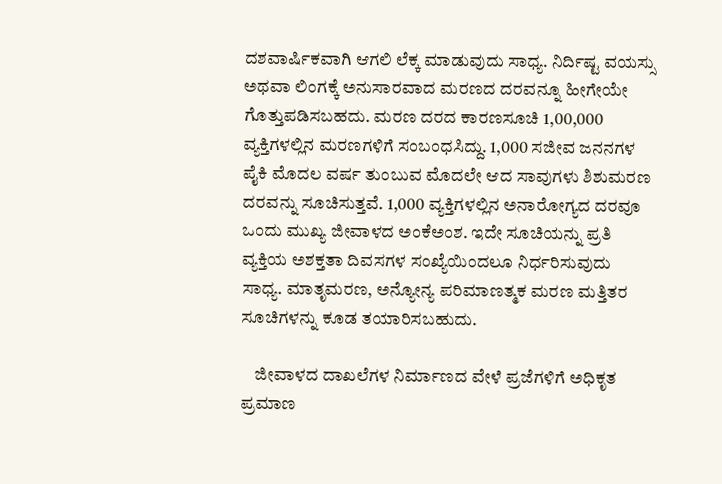ದಶವಾರ್ಷಿಕವಾಗಿ ಆಗಲಿ ಲೆಕ್ಕ ಮಾಡುವುದು ಸಾಧ್ಯ. ನಿರ್ದಿಷ್ಟ ವಯಸ್ಸು ಅಥವಾ ಲಿಂಗಕ್ಕೆ ಅನುಸಾರವಾದ ಮರಣದ ದರವನ್ನೂ ಹೀಗೇಯೇ ಗೊತ್ತುಪಡಿಸಬಹದು. ಮರಣ ದರದ ಕಾರಣಸೂಚಿ 1,00,000 ವ್ಯಕ್ತಿಗಳಲ್ಲಿನ ಮರಣಗಳಿಗೆ ಸಂಬಂಧಸಿದ್ದು. 1,000 ಸಜೀವ ಜನನಗಳ ಪೈಕಿ ಮೊದಲ ವರ್ಷ ತುಂಬುವ ಮೊದಲೇ ಆದ ಸಾವುಗಳು ಶಿಶುಮರಣ ದರವನ್ನು ಸೂಚಿಸುತ್ತವೆ. 1,000 ವ್ಯಕ್ತಿಗಳಲ್ಲಿನ ಅನಾರೋಗ್ಯದ ದರವೂ ಒಂದು ಮುಖ್ಯ ಜೀವಾಳದ ಅಂಕೆಅಂಶ. ಇದೇ ಸೂಚಿಯನ್ನು ಪ್ರತಿ ವ್ಯಕ್ತಿಯ ಅಶಕ್ತತಾ ದಿವಸಗಳ ಸಂಖ್ಯೆಯಿಂದಲೂ ನಿರ್ಧರಿಸುವುದು ಸಾಧ್ಯ. ಮಾತೃಮರಣ, ಅನ್ಯೋನ್ಯ ಪರಿಮಾಣತ್ಮಕ ಮರಣ ಮತ್ತಿತರ ಸೂಚಿಗಳನ್ನು ಕೂಡ ತಯಾರಿಸಬಹುದು.

    ಜೀವಾಳದ ದಾಖಲೆಗಳ ನಿರ್ಮಾಣದ ವೇಳೆ ಪ್ರಜೆಗಳಿಗೆ ಅಧಿಕೃತ ಪ್ರಮಾಣ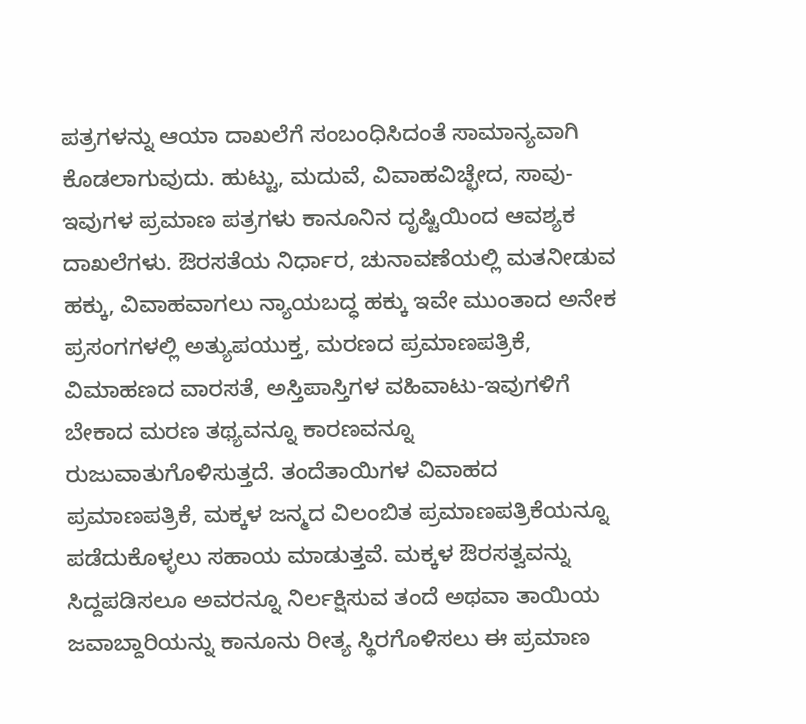ಪತ್ರಗಳನ್ನು ಆಯಾ ದಾಖಲೆಗೆ ಸಂಬಂಧಿಸಿದಂತೆ ಸಾಮಾನ್ಯವಾಗಿ ಕೊಡಲಾಗುವುದು. ಹುಟ್ಟು, ಮದುವೆ, ವಿವಾಹವಿಚ್ಛೇದ, ಸಾವು-ಇವುಗಳ ಪ್ರಮಾಣ ಪತ್ರಗಳು ಕಾನೂನಿನ ದೃಷ್ಟಿಯಿಂದ ಆವಶ್ಯಕ ದಾಖಲೆಗಳು. ಔರಸತೆಯ ನಿರ್ಧಾರ, ಚುನಾವಣೆಯಲ್ಲಿ ಮತನೀಡುವ ಹಕ್ಕು, ವಿವಾಹವಾಗಲು ನ್ಯಾಯಬದ್ಧ ಹಕ್ಕು ಇವೇ ಮುಂತಾದ ಅನೇಕ ಪ್ರಸಂಗಗಳಲ್ಲಿ ಅತ್ಯುಪಯುಕ್ತ, ಮರಣದ ಪ್ರಮಾಣಪತ್ರಿಕೆ, ವಿಮಾಹಣದ ವಾರಸತೆ, ಅಸ್ತಿಪಾಸ್ತಿಗಳ ವಹಿವಾಟು-ಇವುಗಳಿಗೆ ಬೇಕಾದ ಮರಣ ತಥ್ಯವನ್ನೂ ಕಾರಣವನ್ನೂ ರುಜುವಾತುಗೊಳಿಸುತ್ತದೆ. ತಂದೆತಾಯಿಗಳ ವಿವಾಹದ ಪ್ರಮಾಣಪತ್ರಿಕೆ, ಮಕ್ಕಳ ಜನ್ಮದ ವಿಲಂಬಿತ ಪ್ರಮಾಣಪತ್ರಿಕೆಯನ್ನೂ ಪಡೆದುಕೊಳ್ಳಲು ಸಹಾಯ ಮಾಡುತ್ತವೆ. ಮಕ್ಕಳ ಔರಸತ್ವವನ್ನು ಸಿದ್ದಪಡಿಸಲೂ ಅವರನ್ನೂ ನಿರ್ಲಕ್ಷಿಸುವ ತಂದೆ ಅಥವಾ ತಾಯಿಯ ಜವಾಬ್ದಾರಿಯನ್ನು ಕಾನೂನು ರೀತ್ಯ ಸ್ಥಿರಗೊಳಿಸಲು ಈ ಪ್ರಮಾಣ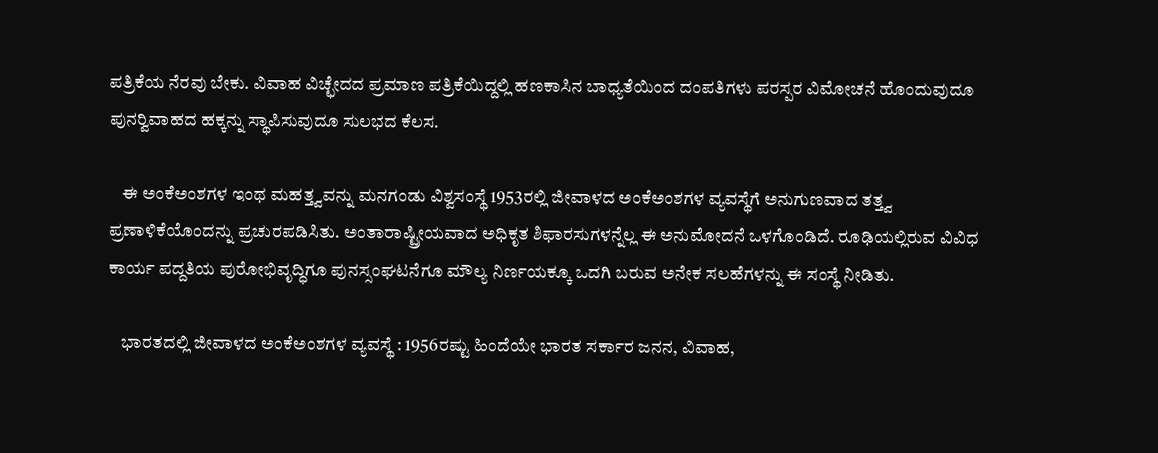ಪತ್ರಿಕೆಯ ನೆರವು ಬೇಕು. ವಿವಾಹ ವಿಚ್ಛೇದದ ಪ್ರಮಾಣ ಪತ್ರಿಕೆಯಿದ್ದಲ್ಲಿ ಹಣಕಾಸಿನ ಬಾಧ್ಯತೆಯಿಂದ ದಂಪತಿಗಳು ಪರಸ್ಪರ ವಿಮೋಚನೆ ಹೊಂದುವುದೂ ಪುನರ್‍ವಿವಾಹದ ಹಕ್ಕನ್ನು ಸ್ಥಾಪಿಸುವುದೂ ಸುಲಭದ ಕೆಲಸ.

    ಈ ಅಂಕೆಅಂಶಗಳ ಇಂಥ ಮಹತ್ತ್ವವನ್ನು ಮನಗಂಡು ವಿಶ್ವಸಂಸ್ಥೆ 1953ರಲ್ಲಿ ಜೀವಾಳದ ಅಂಕೆಅಂಶಗಳ ವ್ಯವಸ್ಥೆಗೆ ಅನುಗುಣವಾದ ತತ್ತ್ವ ಪ್ರಣಾಳಿಕೆಯೊಂದನ್ನು ಪ್ರಚುರಪಡಿಸಿತು. ಅಂತಾರಾಷ್ಟ್ರೀಯವಾದ ಅಧಿಕೃತ ಶಿಫಾರಸುಗಳನ್ನೆಲ್ಲ ಈ ಅನುಮೋದನೆ ಒಳಗೊಂಡಿದೆ. ರೂಢಿಯಲ್ಲಿರುವ ವಿವಿಧ ಕಾರ್ಯ ಪದ್ದತಿಯ ಪುರೋಭಿವೃದ್ಧಿಗೂ ಪುನಸ್ಸಂಘಟನೆಗೂ ಮೌಲ್ಯ ನಿರ್ಣಯಕ್ಕೂ ಒದಗಿ ಬರುವ ಅನೇಕ ಸಲಹೆಗಳನ್ನು ಈ ಸಂಸ್ಥೆ ನೀಡಿತು.

    ಭಾರತದಲ್ಲಿ ಜೀವಾಳದ ಅಂಕೆಅಂಶಗಳ ವ್ಯವಸ್ಥೆ : 1956ರಷ್ಟು ಹಿಂದೆಯೇ ಭಾರತ ಸರ್ಕಾರ ಜನನ, ವಿವಾಹ,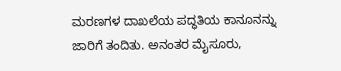ಮರಣಗಳ ದಾಖಲೆಯ ಪದ್ಧತಿಯ ಕಾನೂನನ್ನು ಜಾರಿಗೆ ತಂದಿತು. ಅನಂತರ ಮೈಸೂರು,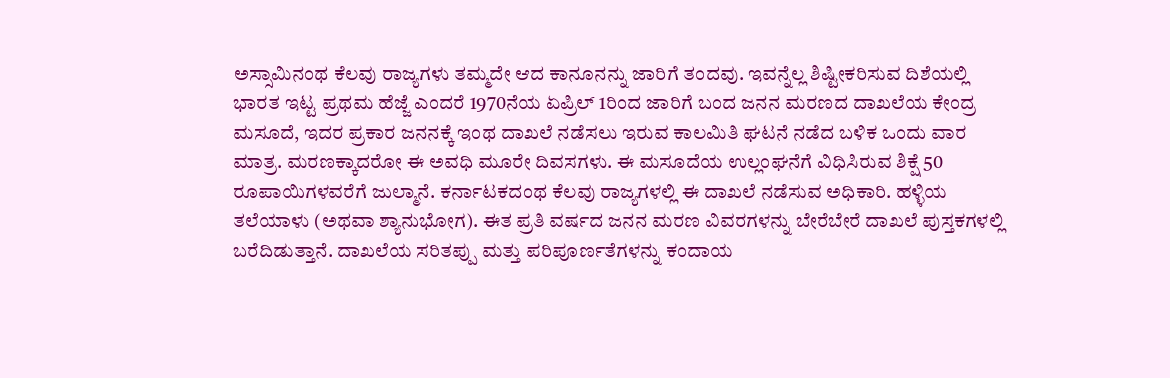ಅಸ್ಸಾಮಿನಂಥ ಕೆಲವು ರಾಜ್ಯಗಳು ತಮ್ಮದೇ ಆದ ಕಾನೂನನ್ನು ಜಾರಿಗೆ ತಂದವು. ಇವನ್ನೆಲ್ಲ ಶಿಷ್ಟೀಕರಿಸುವ ದಿಶೆಯಲ್ಲಿ ಭಾರತ ಇಟ್ಟ ಪ್ರಥಮ ಹೆಜ್ಜೆ ಎಂದರೆ 1970ನೆಯ ಏಪ್ರಿಲ್ 1ರಿಂದ ಜಾರಿಗೆ ಬಂದ ಜನನ ಮರಣದ ದಾಖಲೆಯ ಕೇಂದ್ರ ಮಸೂದೆ, ಇದರ ಪ್ರಕಾರ ಜನನಕ್ಕೆ ಇಂಥ ದಾಖಲೆ ನಡೆಸಲು ಇರುವ ಕಾಲಮಿತಿ ಘಟನೆ ನಡೆದ ಬಳಿಕ ಒಂದು ವಾರ ಮಾತ್ರ. ಮರಣಕ್ಕಾದರೋ ಈ ಅವಧಿ ಮೂರೇ ದಿವಸಗಳು. ಈ ಮಸೂದೆಯ ಉಲ್ಲಂಘನೆಗೆ ವಿಧಿಸಿರುವ ಶಿಕ್ಷೆ 50 ರೂಪಾಯಿಗಳವರೆಗೆ ಜುಲ್ಮಾನೆ. ಕರ್ನಾಟಕದಂಥ ಕೆಲವು ರಾಜ್ಯಗಳಲ್ಲಿ ಈ ದಾಖಲೆ ನಡೆಸುವ ಅಧಿಕಾರಿ. ಹಳ್ಳಿಯ ತಲೆಯಾಳು (ಅಥವಾ ಶ್ಯಾನುಭೋಗ). ಈತ ಪ್ರತಿ ವರ್ಷದ ಜನನ ಮರಣ ವಿವರಗಳನ್ನು ಬೇರೆಬೇರೆ ದಾಖಲೆ ಪುಸ್ತಕಗಳಲ್ಲಿ ಬರೆದಿಡುತ್ತಾನೆ. ದಾಖಲೆಯ ಸರಿತಪ್ಪು ಮತ್ತು ಪರಿಪೂರ್ಣತೆಗಳನ್ನು ಕಂದಾಯ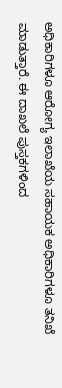ಅಧಿಕಾರಿಗಳೂ ಆರೋಗ್ಯ ಇಲಾಖೆಯ ಸಹಾಯಕ ಅಧಿಕಾರಿಗಳೂ ತನಿಖೆ ಮಾಡುತ್ತಾರೆ. ಈ ದಾಖಲೆ ಪುಸ್ತಕಗಳಿಂದ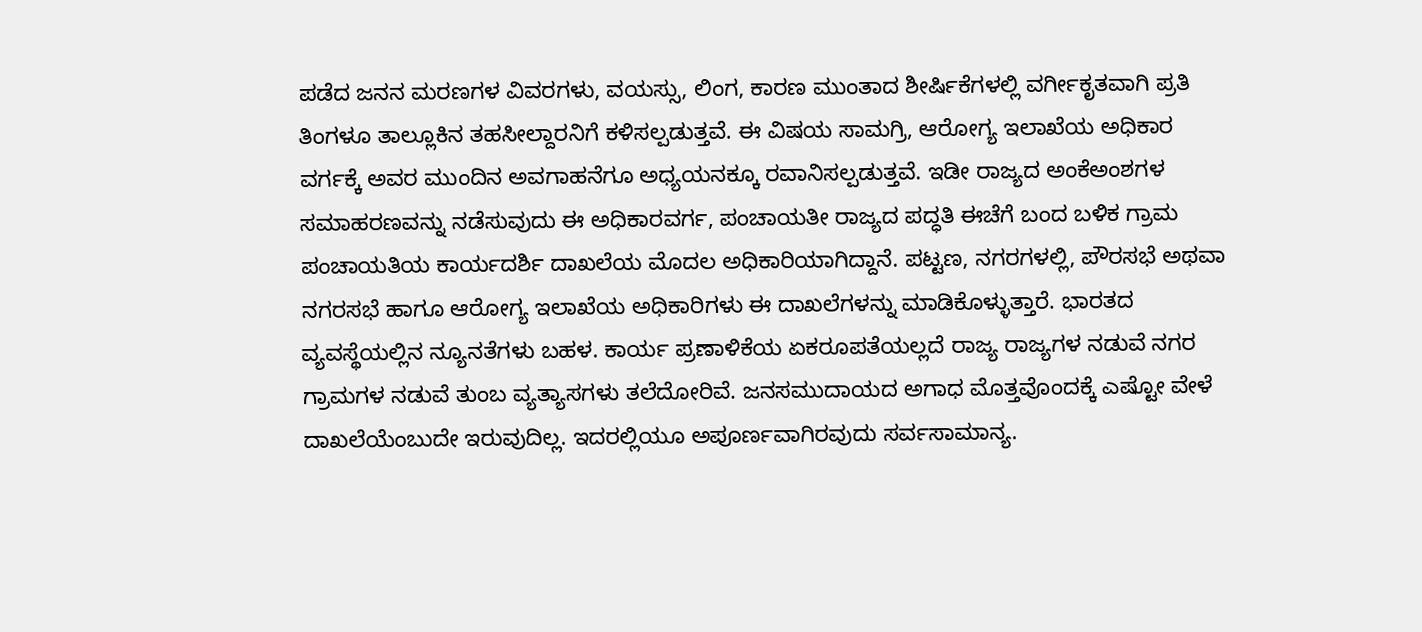ಪಡೆದ ಜನನ ಮರಣಗಳ ವಿವರಗಳು, ವಯಸ್ಸು, ಲಿಂಗ, ಕಾರಣ ಮುಂತಾದ ಶೀರ್ಷಿಕೆಗಳಲ್ಲಿ ವರ್ಗೀಕೃತವಾಗಿ ಪ್ರತಿ ತಿಂಗಳೂ ತಾಲ್ಲೂಕಿನ ತಹಸೀಲ್ದಾರನಿಗೆ ಕಳಿಸಲ್ಪಡುತ್ತವೆ. ಈ ವಿಷಯ ಸಾಮಗ್ರಿ, ಆರೋಗ್ಯ ಇಲಾಖೆಯ ಅಧಿಕಾರ ವರ್ಗಕ್ಕೆ ಅವರ ಮುಂದಿನ ಅವಗಾಹನೆಗೂ ಅಧ್ಯಯನಕ್ಕೂ ರವಾನಿಸಲ್ಪಡುತ್ತವೆ. ಇಡೀ ರಾಜ್ಯದ ಅಂಕೆಅಂಶಗಳ ಸಮಾಹರಣವನ್ನು ನಡೆಸುವುದು ಈ ಅಧಿಕಾರವರ್ಗ, ಪಂಚಾಯತೀ ರಾಜ್ಯದ ಪದ್ಧತಿ ಈಚೆಗೆ ಬಂದ ಬಳಿಕ ಗ್ರಾಮ ಪಂಚಾಯತಿಯ ಕಾರ್ಯದರ್ಶಿ ದಾಖಲೆಯ ಮೊದಲ ಅಧಿಕಾರಿಯಾಗಿದ್ದಾನೆ. ಪಟ್ಟಣ, ನಗರಗಳಲ್ಲಿ, ಪೌರಸಭೆ ಅಥವಾ ನಗರಸಭೆ ಹಾಗೂ ಆರೋಗ್ಯ ಇಲಾಖೆಯ ಅಧಿಕಾರಿಗಳು ಈ ದಾಖಲೆಗಳನ್ನು ಮಾಡಿಕೊಳ್ಳುತ್ತಾರೆ. ಭಾರತದ ವ್ಯವಸ್ಥೆಯಲ್ಲಿನ ನ್ಯೂನತೆಗಳು ಬಹಳ. ಕಾರ್ಯ ಪ್ರಣಾಳಿಕೆಯ ಏಕರೂಪತೆಯಲ್ಲದೆ ರಾಜ್ಯ ರಾಜ್ಯಗಳ ನಡುವೆ ನಗರ ಗ್ರಾಮಗಳ ನಡುವೆ ತುಂಬ ವ್ಯತ್ಯಾಸಗಳು ತಲೆದೋರಿವೆ. ಜನಸಮುದಾಯದ ಅಗಾಧ ಮೊತ್ತವೊಂದಕ್ಕೆ ಎಷ್ಟೋ ವೇಳೆ ದಾಖಲೆಯೆಂಬುದೇ ಇರುವುದಿಲ್ಲ. ಇದರಲ್ಲಿಯೂ ಅಪೂರ್ಣವಾಗಿರವುದು ಸರ್ವಸಾಮಾನ್ಯ.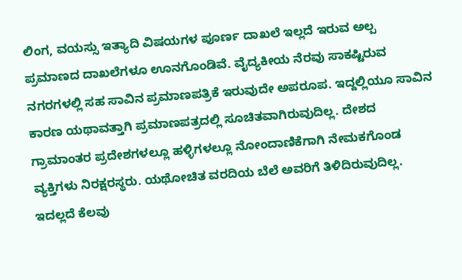ಲಿಂಗ, ವಯಸ್ಸು ಇತ್ಯಾದಿ ವಿಷಯಗಳ ಪೂರ್ಣ ದಾಖಲೆ ಇಲ್ಲದೆ ಇರುವ ಅಲ್ಪ ಪ್ರಮಾಣದ ದಾಖಲೆಗಳೂ ಊನಗೊಂಡಿವೆ. ವೈದ್ಯಕೀಯ ನೆರವು ಸಾಕಷ್ಟಿರುವ ನಗರಗಳಲ್ಲಿ ಸಹ ಸಾವಿನ ಪ್ರಮಾಣಪತ್ರಿಕೆ ಇರುವುದೇ ಅಪರೂಪ. ಇದ್ದಲ್ಲಿಯೂ ಸಾವಿನ ಕಾರಣ ಯಥಾವತ್ತಾಗಿ ಪ್ರಮಾಣಪತ್ರದಲ್ಲಿ ಸೂಚಿತವಾಗಿರುವುದಿಲ್ಲ. ದೇಶದ ಗ್ರಾಮಾಂತರ ಪ್ರದೇಶಗಳಲ್ಲೂ ಹಳ್ಳಿಗಳಲ್ಲೂ ನೋಂದಾಣಿಕೆಗಾಗಿ ನೇಮಕಗೊಂಡ ವ್ಯಕ್ತಿಗಳು ನಿರಕ್ಷರಸ್ಥರು. ಯಥೋಚಿತ ವರದಿಯ ಬೆಲೆ ಅವರಿಗೆ ತಿಳಿದಿರುವುದಿಲ್ಲ. ಇದಲ್ಲದೆ ಕೆಲವು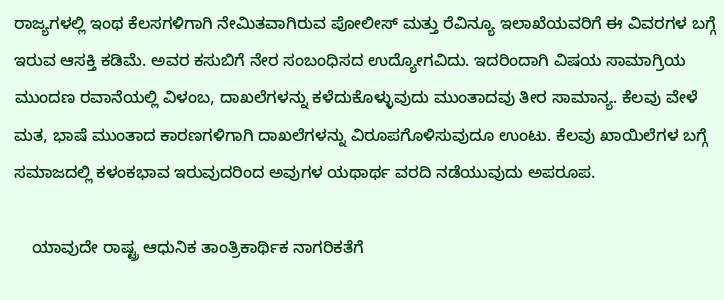ರಾಜ್ಯಗಳಲ್ಲಿ ಇಂಥ ಕೆಲಸಗಳಿಗಾಗಿ ನೇಮಿತವಾಗಿರುವ ಪೋಲೀಸ್ ಮತ್ತು ರೆವಿನ್ಯೂ ಇಲಾಖೆಯವರಿಗೆ ಈ ವಿವರಗಳ ಬಗ್ಗೆ ಇರುವ ಆಸಕ್ತಿ ಕಡಿಮೆ. ಅವರ ಕಸುಬಿಗೆ ನೇರ ಸಂಬಂಧಿಸದ ಉದ್ಯೋಗವಿದು. ಇದರಿಂದಾಗಿ ವಿಷಯ ಸಾಮಾಗ್ರಿಯ ಮುಂದಣ ರವಾನೆಯಲ್ಲಿ ವಿಳಂಬ, ದಾಖಲೆಗಳನ್ನು ಕಳೆದುಕೊಳ್ಳುವುದು ಮುಂತಾದವು ತೀರ ಸಾಮಾನ್ಯ. ಕೆಲವು ವೇಳೆ ಮತ, ಭಾಷೆ ಮುಂತಾದ ಕಾರಣಗಳಿಗಾಗಿ ದಾಖಲೆಗಳನ್ನು ವಿರೂಪಗೊಳಿಸುವುದೂ ಉಂಟು. ಕೆಲವು ಖಾಯಿಲೆಗಳ ಬಗ್ಗೆ ಸಮಾಜದಲ್ಲಿ ಕಳಂಕಭಾವ ಇರುವುದರಿಂದ ಅವುಗಳ ಯಥಾರ್ಥ ವರದಿ ನಡೆಯುವುದು ಅಪರೂಪ.

    ಯಾವುದೇ ರಾಷ್ಟ್ರ ಆಧುನಿಕ ತಾಂತ್ರಿಕಾರ್ಥಿಕ ನಾಗರಿಕತೆಗೆ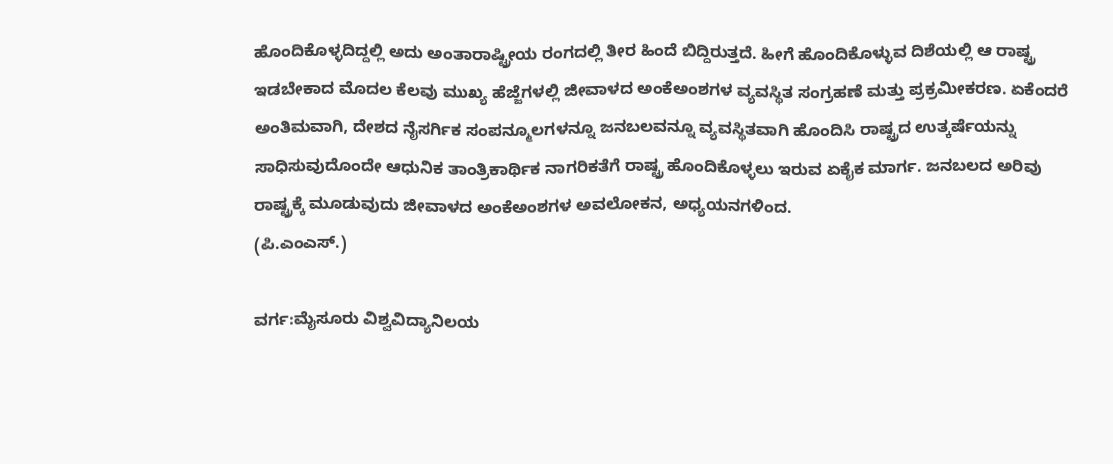ಹೊಂದಿಕೊಳ್ಳದಿದ್ದಲ್ಲಿ ಅದು ಅಂತಾರಾಷ್ಟ್ರೀಯ ರಂಗದಲ್ಲಿ ತೀರ ಹಿಂದೆ ಬಿದ್ದಿರುತ್ತದೆ. ಹೀಗೆ ಹೊಂದಿಕೊಳ್ಳುವ ದಿಶೆಯಲ್ಲಿ ಆ ರಾಷ್ಟ್ರ ಇಡಬೇಕಾದ ಮೊದಲ ಕೆಲವು ಮುಖ್ಯ ಹೆಜ್ಜೆಗಳಲ್ಲಿ ಜೀವಾಳದ ಅಂಕೆಅಂಶಗಳ ವ್ಯವಸ್ಥಿತ ಸಂಗ್ರಹಣೆ ಮತ್ತು ಪ್ರಕ್ರಮೀಕರಣ. ಏಕೆಂದರೆ ಅಂತಿಮವಾಗಿ, ದೇಶದ ನೈಸರ್ಗಿಕ ಸಂಪನ್ಮೂಲಗಳನ್ನೂ ಜನಬಲವನ್ನೂ ವ್ಯವಸ್ಥಿತವಾಗಿ ಹೊಂದಿಸಿ ರಾಷ್ಟ್ರದ ಉತ್ಕರ್ಷೆಯನ್ನು ಸಾಧಿಸುವುದೊಂದೇ ಆಧುನಿಕ ತಾಂತ್ರಿಕಾರ್ಥಿಕ ನಾಗರಿಕತೆಗೆ ರಾಷ್ಟ್ರ ಹೊಂದಿಕೊಳ್ಳಲು ಇರುವ ಏಕೈಕ ಮಾರ್ಗ. ಜನಬಲದ ಅರಿವು ರಾಷ್ಟ್ರಕ್ಕೆ ಮೂಡುವುದು ಜೀವಾಳದ ಅಂಕೆಅಂಶಗಳ ಅವಲೋಕನ, ಅಧ್ಯಯನಗಳಿಂದ.
(ಪಿ.ಎಂಎಸ್.)

ವರ್ಗ:ಮೈಸೂರು ವಿಶ್ವವಿದ್ಯಾನಿಲಯ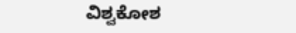ವಿಶ್ವಕೋಶ